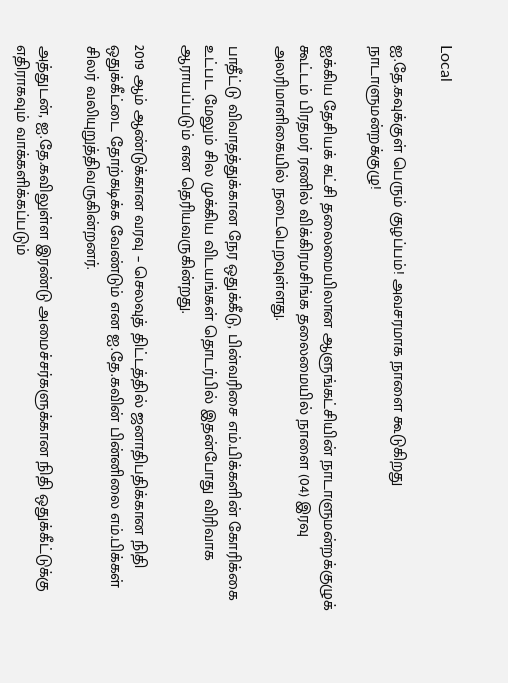Local

ஐ.தே.கவுக்குள் பெரும் குழப்பம்! அவசரமாக நாளை கூடுகிறது நாடாளுமன்றக்குழு!

ஐக்கிய தேசியக் கட்சி தலைமையிலான ஆளுங்கட்சியின் நாடாளுமன்றக்குழுக் கூட்டம் பிரதமர் ரணில் விக்கிரமசிங்க தலைமையில் நாளை (04) இரவு அலரிமாளிகையில் நடைபெறவுள்ளது.

பாதீட்டு விவாதத்துக்கான நேர ஒதுக்கீடு, பின்வரிசை எம்.பிக்களின் கோரிக்கை உட்பட மேலும் சில முக்கிய விடயங்கள் தொடர்பில் இதன்போது விரிவாக ஆராயப்படும் என தெரியவருகின்றது.

2019 ஆம் ஆண்டுக்கான வரவு – செலவுத் திட்டத்தில் ஜனாதிபதிக்கான நிதி ஒதுக்கீட்டை தோற்கடிக்க வேண்டும் என ஐ.தே.கவின் பின்னிலை எம்.பிக்கள் சிலர் வலியுறுத்திவருகின்றனர்.

அத்துடன், ஐ.தே.கவிலுள்ள இரண்டு அமைச்சர்களுக்கான நிதி ஒதுக்கீட்டுக்கு எதிராகவும் வாக்களிக்கப்படும்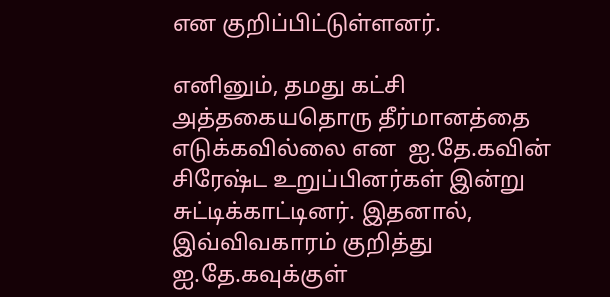என குறிப்பிட்டுள்ளனர்.

எனினும், தமது கட்சி அத்தகையதொரு தீர்மானத்தை எடுக்கவில்லை என  ஐ.தே.கவின் சிரேஷ்ட உறுப்பினர்கள் இன்று சுட்டிக்காட்டினர். இதனால், இவ்விவகாரம் குறித்து ஐ.தே.கவுக்குள்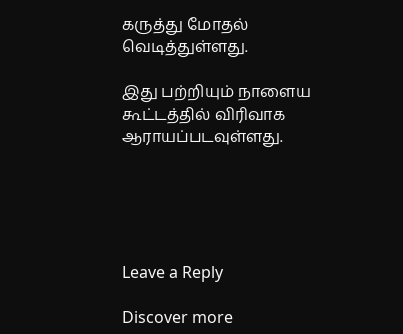கருத்து மோதல் வெடித்துள்ளது.

இது பற்றியும் நாளைய கூட்டத்தில் விரிவாக ஆராயப்படவுள்ளது.





Leave a Reply

Discover more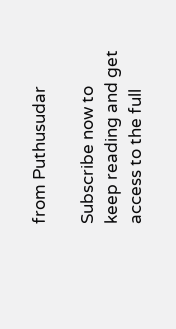from Puthusudar

Subscribe now to keep reading and get access to the full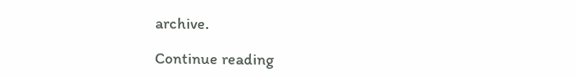archive.

Continue reading